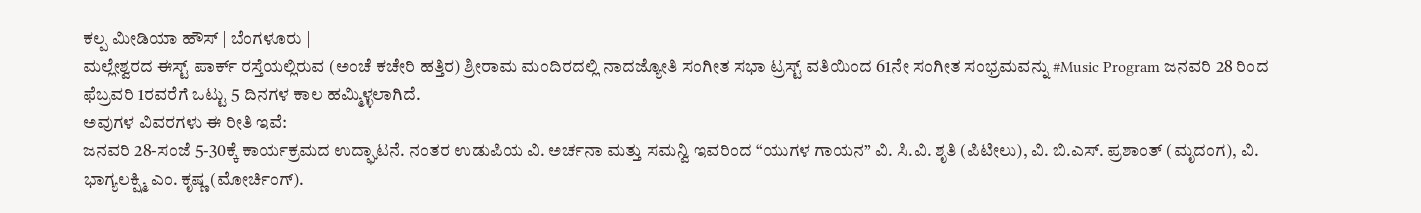ಕಲ್ಪ ಮೀಡಿಯಾ ಹೌಸ್ | ಬೆಂಗಳೂರು |
ಮಲ್ಲೇಶ್ವರದ ಈಸ್ಟ್ ಪಾರ್ಕ್ ರಸ್ತೆಯಲ್ಲಿರುವ (ಅಂಚೆ ಕಚೇರಿ ಹತ್ತಿರ) ಶ್ರೀರಾಮ ಮಂದಿರದಲ್ಲಿ ನಾದಜ್ಯೋತಿ ಸಂಗೀತ ಸಭಾ ಟ್ರಸ್ಟ್ ವತಿಯಿಂದ 61ನೇ ಸಂಗೀತ ಸಂಭ್ರಮವನ್ನು #Music Program ಜನವರಿ 28 ರಿಂದ ಫೆಬ್ರವರಿ 1ರವರೆಗೆ ಒಟ್ಟು 5 ದಿನಗಳ ಕಾಲ ಹಮ್ಮಿಳ್ಳಲಾಗಿದೆ.
ಅವುಗಳ ವಿವರಗಳು ಈ ರೀತಿ ಇವೆ:
ಜನವರಿ 28-ಸಂಜೆ 5-30ಕ್ಕೆ ಕಾರ್ಯಕ್ರಮದ ಉದ್ಘಾಟನೆ. ನಂತರ ಉಡುಪಿಯ ವಿ. ಅರ್ಚನಾ ಮತ್ತು ಸಮನ್ವಿ ಇವರಿಂದ “ಯುಗಳ ಗಾಯನ” ವಿ. ಸಿ.ವಿ. ಶೃತಿ (ಪಿಟೀಲು), ವಿ. ಬಿ.ಎಸ್. ಪ್ರಶಾಂತ್ (ಮೃದಂಗ), ವಿ. ಭಾಗ್ಯಲಕ್ಷ್ಮಿ ಎಂ. ಕೃಷ್ಣ (ಮೋರ್ಚಿಂಗ್).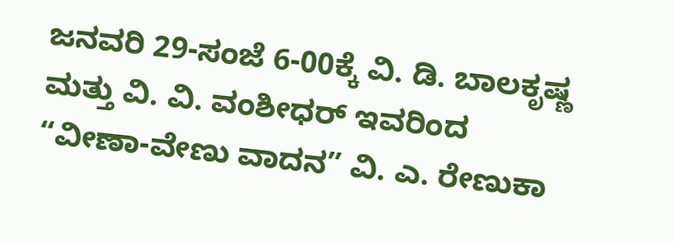ಜನವರಿ 29-ಸಂಜೆ 6-00ಕ್ಕೆ ವಿ. ಡಿ. ಬಾಲಕೃಷ್ಣ ಮತ್ತು ವಿ. ವಿ. ವಂಶೀಧರ್ ಇವರಿಂದ “ವೀಣಾ-ವೇಣು ವಾದನ” ವಿ. ಎ. ರೇಣುಕಾ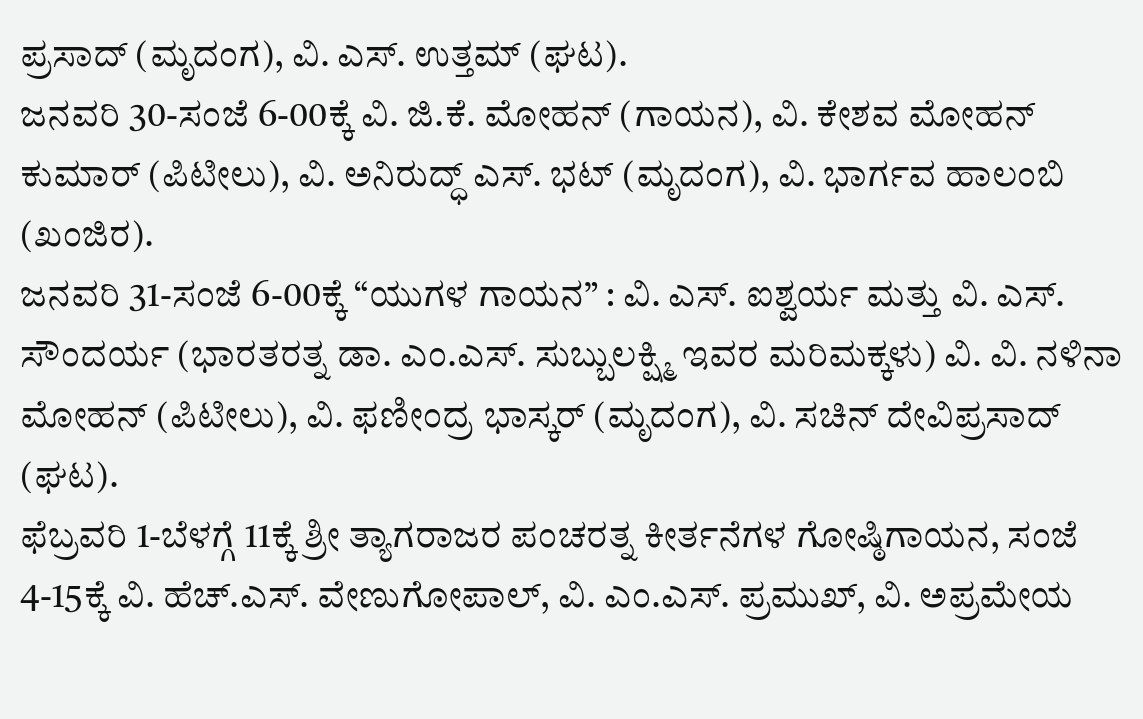ಪ್ರಸಾದ್ (ಮೃದಂಗ), ವಿ. ಎಸ್. ಉತ್ತಮ್ (ಘಟ).
ಜನವರಿ 30-ಸಂಜೆ 6-00ಕ್ಕೆ ವಿ. ಜಿ.ಕೆ. ಮೋಹನ್ (ಗಾಯನ), ವಿ. ಕೇಶವ ಮೋಹನ್ ಕುಮಾರ್ (ಪಿಟೀಲು), ವಿ. ಅನಿರುದ್ಧ್ ಎಸ್. ಭಟ್ (ಮೃದಂಗ), ವಿ. ಭಾರ್ಗವ ಹಾಲಂಬಿ (ಖಂಜಿರ).
ಜನವರಿ 31-ಸಂಜೆ 6-00ಕ್ಕೆ “ಯುಗಳ ಗಾಯನ” : ವಿ. ಎಸ್. ಐಶ್ವರ್ಯ ಮತ್ತು ವಿ. ಎಸ್. ಸೌಂದರ್ಯ (ಭಾರತರತ್ನ ಡಾ. ಎಂ.ಎಸ್. ಸುಬ್ಬುಲಕ್ಷ್ಮಿ ಇವರ ಮರಿಮಕ್ಕಳು) ವಿ. ವಿ. ನಳಿನಾ ಮೋಹನ್ (ಪಿಟೀಲು), ವಿ. ಫಣೀಂದ್ರ ಭಾಸ್ಕರ್ (ಮೃದಂಗ), ವಿ. ಸಚಿನ್ ದೇವಿಪ್ರಸಾದ್ (ಘಟ).
ಫೆಬ್ರವರಿ 1-ಬೆಳಗ್ಗೆ 11ಕ್ಕೆ ಶ್ರೀ ತ್ಯಾಗರಾಜರ ಪಂಚರತ್ನ ಕೀರ್ತನೆಗಳ ಗೋಷ್ಠಿಗಾಯನ, ಸಂಜೆ 4-15ಕ್ಕೆ ವಿ. ಹೆಚ್.ಎಸ್. ವೇಣುಗೋಪಾಲ್, ವಿ. ಎಂ.ಎಸ್. ಪ್ರಮುಖ್, ವಿ. ಅಪ್ರಮೇಯ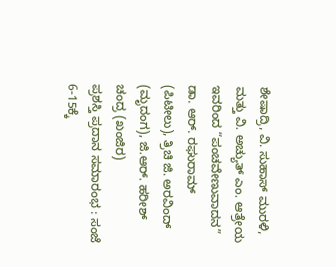ಶೇಷಾದ್ರಿ, ವಿ. ಸುಹಾಸ್ ಮುರಳಿ, ಮತ್ತು ವಿ. ಅಚ್ಯುತ್ ಎಂ. ಆತ್ರೇಯ ಇವರಿಂದ “ಪಂಚವೇಣುವಾದನ” ಡಾ. ಆರ್. ರಘುರಾಮ್ (ಪಿಟೀಲು), ತ್ರಿಚಿ ಜಿ. ಅರವಿಂದ್ (ಮೃದಂಗ), ಜಿ.ಆರ್. ಹರೀಶ್ ಚಂದ್ರ (ಖಂಜಿರ)
ಪ್ರಶಸ್ತಿ ಪ್ರದಾನ ಸಮಾರಂಭ : ಸಂಜೆ 6-15ಕ್ಕೆ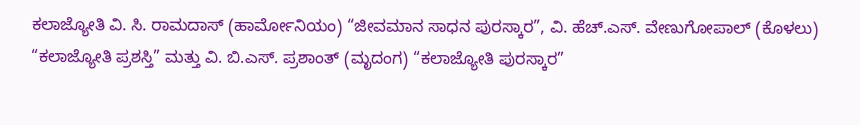ಕಲಾಜ್ಯೋತಿ ವಿ. ಸಿ. ರಾಮದಾಸ್ (ಹಾರ್ಮೋನಿಯಂ) “ಜೀವಮಾನ ಸಾಧನ ಪುರಸ್ಕಾರ”, ವಿ. ಹೆಚ್.ಎಸ್. ವೇಣುಗೋಪಾಲ್ (ಕೊಳಲು) “ಕಲಾಜ್ಯೋತಿ ಪ್ರಶಸ್ತಿ” ಮತ್ತು ವಿ. ಬಿ.ಎಸ್. ಪ್ರಶಾಂತ್ (ಮೃದಂಗ) “ಕಲಾಜ್ಯೋತಿ ಪುರಸ್ಕಾರ”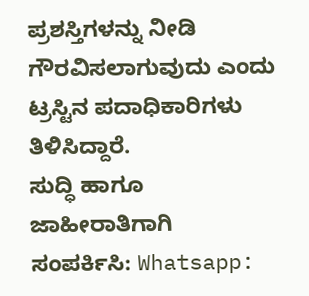ಪ್ರಶಸ್ತಿಗಳನ್ನು ನೀಡಿ ಗೌರವಿಸಲಾಗುವುದು ಎಂದು ಟ್ರಸ್ಟಿನ ಪದಾಧಿಕಾರಿಗಳು ತಿಳಿಸಿದ್ದಾರೆ.
ಸುದ್ಧಿ ಹಾಗೂ ಜಾಹೀರಾತಿಗಾಗಿ ಸಂಪರ್ಕಿಸಿ: Whatsapp: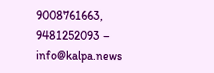9008761663, 9481252093 – info@kalpa.news